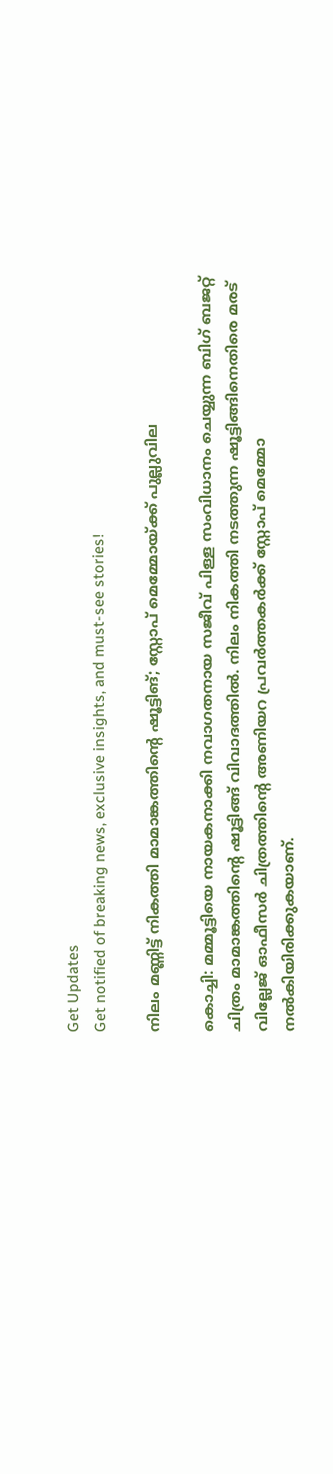Get Updates
Get notified of breaking news, exclusive insights, and must-see stories!

നിലം മണ്ണിട്ട് നികത്തി മാമാങ്കത്തിന്റെ ഷൂട്ടിങ്; സ്റ്റോപ് മെമ്മോയ്ക്ക് പുല്ലുവില

കൊച്ചി: മമ്മൂട്ടിയെ നായകനാക്കി നവാഗതനായ സജീവ് പിള്ള സംവിധാനം ചെയ്യുന്ന ബിഗ് ബജറ്റ് ചിത്രം മാമാങ്കത്തിന്റെ ഷൂട്ടിങ്ങ് വിവാദത്തില്‍. നിലം നികത്തി നടത്തുന്ന ഷൂട്ടിങ്ങിനെതിരെ മരട് വില്ലേജ് ഓഫീസര്‍ ചിത്രത്തിന്റെ അണിയറ പ്രവര്‍ത്തകര്‍ക്ക് സ്റ്റോപ് മെമ്മോ നല്‍കിയിരിക്കുകയാണ്.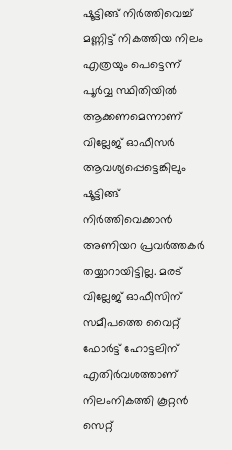ഷൂട്ടിങ്ങ് നിര്‍ത്തിവെച്ച് മണ്ണിട്ട് നികത്തിയ നിലം എത്രയും പെട്ടെന്ന് പൂര്‍വ്വ സ്ഥിതിയില്‍ ആക്കണമെന്നാണ് വില്ലേജ് ഓഫീസര്‍ ആവശ്യപ്പെട്ടെങ്കിലും ഷൂട്ടിങ്ങ് നിര്‍ത്തിവെക്കാന്‍ അണിയറ പ്രവര്‍ത്തകര്‍ തയ്യാറായിട്ടില്ല. മരട് വില്ലേജ് ഓഫീസിന് സമീപത്തെ വൈറ്റ് ഫോര്‍ട്ട് ഹോട്ടലിന് എതിര്‍വശത്താണ് നിലംനികത്തി കൂറ്റന്‍ സെറ്റ്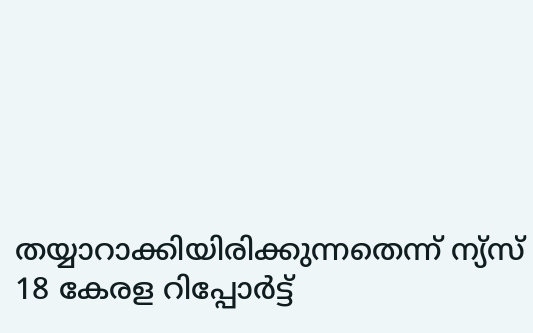തയ്യാറാക്കിയിരിക്കുന്നതെന്ന് ന്യ്‌സ് 18 കേരള റിപ്പോര്‍ട്ട്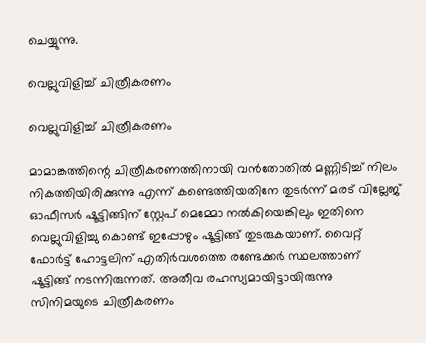ചെയ്യുന്നു.

വെല്ലുവിളിച്ച് ചിത്രീകരണം

വെല്ലുവിളിച്ച് ചിത്രീകരണം

മാമാങ്കത്തിന്റെ ചിത്രീകരണത്തിനായി വന്‍തോതില്‍ മണ്ണിടിച്ച് നിലം നികത്തിയിരിക്കുന്നു എന്ന് കണ്ടെത്തിയതിനേ തുടര്‍ന്ന് മരട് വില്ലേജ് ഓഫീസര്‍ ഷൂട്ടിങ്ങിന് സ്റ്റേപ് മെമ്മോ നല്‍കിയെങ്കിലും ഇതിനെ വെല്ലുവിളിച്ചു കൊണ്ട് ഇപ്പോഴും ഷൂട്ടിങ്ങ് തുടരുകയാണ്. വൈറ്റ് ഫോര്‍ട്ട് ഹോട്ടലിന് എതിര്‍വശത്തെ രണ്ടേക്കര്‍ സ്ഥലത്താണ് ഷൂട്ടിങ്ങ് നടന്നിരുന്നത്. അതീവ രഹസ്യമായിട്ടായിരുന്നു സിനിമയുടെ ചിത്രീകരണം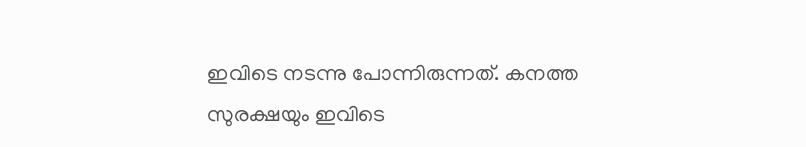ഇവിടെ നടന്നു പോന്നിരുന്നത്. കനത്ത സുരക്ഷയും ഇവിടെ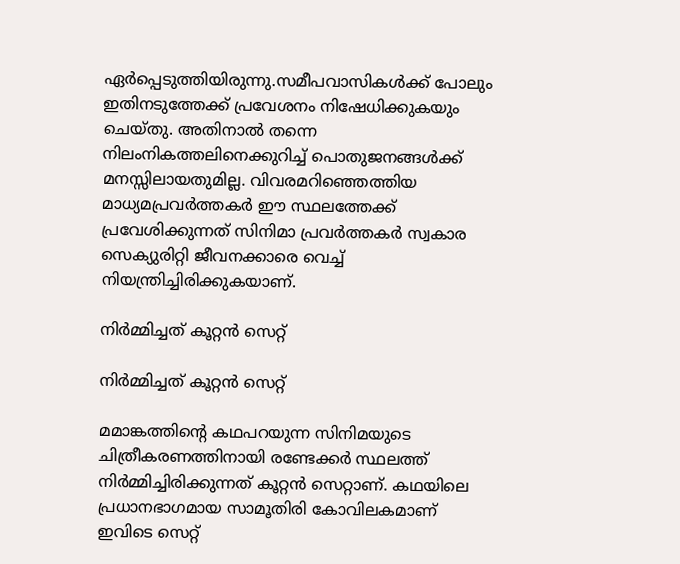ഏര്‍പ്പെടുത്തിയിരുന്നു.സമീപവാസികള്‍ക്ക് പോലും ഇതിനടുത്തേക്ക് പ്രവേശനം നിഷേധിക്കുകയും ചെയ്തു. അതിനാല്‍ തന്നെ നിലംനികത്തലിനെക്കുറിച്ച് പൊതുജനങ്ങള്‍ക്ക് മനസ്സിലായതുമില്ല. വിവരമറിഞ്ഞെത്തിയ മാധ്യമപ്രവര്‍ത്തകര്‍ ഈ സ്ഥലത്തേക്ക് പ്രവേശിക്കുന്നത് സിനിമാ പ്രവര്‍ത്തകര്‍ സ്വകാര സെക്യുരിറ്റി ജീവനക്കാരെ വെച്ച് നിയന്ത്രിച്ചിരിക്കുകയാണ്.

നിര്‍മ്മിച്ചത് കൂറ്റന്‍ സെറ്റ്

നിര്‍മ്മിച്ചത് കൂറ്റന്‍ സെറ്റ്

മമാങ്കത്തിന്റെ കഥപറയുന്ന സിനിമയുടെ ചിത്രീകരണത്തിനായി രണ്ടേക്കര്‍ സ്ഥലത്ത് നിര്‍മ്മിച്ചിരിക്കുന്നത് കൂറ്റന്‍ സെറ്റാണ്. കഥയിലെ പ്രധാനഭാഗമായ സാമൂതിരി കോവിലകമാണ് ഇവിടെ സെറ്റ്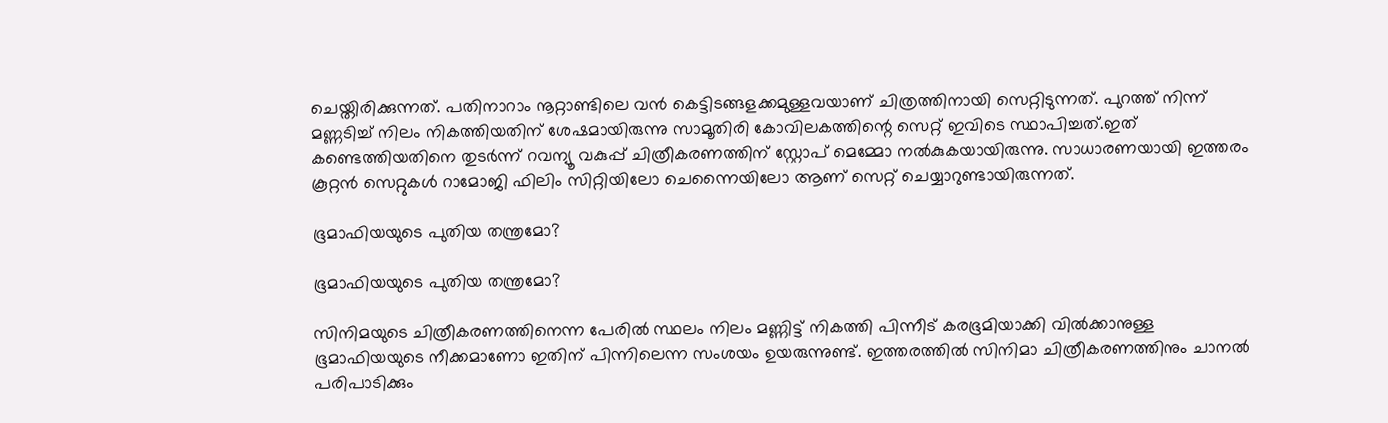ചെയ്തിരിക്കുന്നത്. പതിനാറാം നൂറ്റാണ്ടിലെ വന്‍ കെട്ടിടങ്ങളക്കമുള്ളവയാണ് ചിത്രത്തിനായി സെറ്റിടുന്നത്. പുറത്ത് നിന്ന് മണ്ണടിച്ച് നിലം നികത്തിയതിന് ശേഷമായിരുന്നു സാമൂതിരി കോവിലകത്തിന്റെ സെറ്റ് ഇവിടെ സ്ഥാപിച്ചത്.ഇത് കണ്ടെത്തിയതിനെ തുടര്‍ന്ന് റവന്യൂ വകുപ്പ് ചിത്രീകരണത്തിന് സ്റ്റോപ് മെമ്മോ നല്‍കുകയായിരുന്നു. സാധാരണയായി ഇത്തരം കൂറ്റന്‍ സെറ്റുകള്‍ റാമോജി ഫിലിം സിറ്റിയിലോ ചെന്നൈയിലോ ആണ് സെറ്റ് ചെയ്യാറുണ്ടായിരുന്നത്.

ഭൂമാഫിയയുടെ പുതിയ തന്ത്രമോ?

ഭൂമാഫിയയുടെ പുതിയ തന്ത്രമോ?

സിനിമയുടെ ചിത്രീകരണത്തിനെന്ന പേരില്‍ സ്ഥലം നിലം മണ്ണിട്ട് നികത്തി പിന്നീട് കരഭൂമിയാക്കി വില്‍ക്കാനുള്ള ഭൂമാഫിയയുടെ നീക്കമാണോ ഇതിന് പിന്നിലെന്ന സംശയം ഉയരുന്നുണ്ട്. ഇത്തരത്തില്‍ സിനിമാ ചിത്രീകരണത്തിനും ചാനല്‍ പരിപാടിക്കും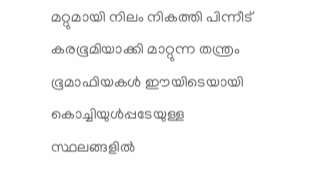മറ്റുമായി നിലം നികത്തി പിന്നീട് കരഭൂമിയാക്കി മാറ്റുന്ന തന്ത്രം ഭൂമാഫിയകള്‍ ഈയിടെയായി കൊച്ചിയുള്‍പ്പടേയുള്ള സ്ഥലങ്ങളില്‍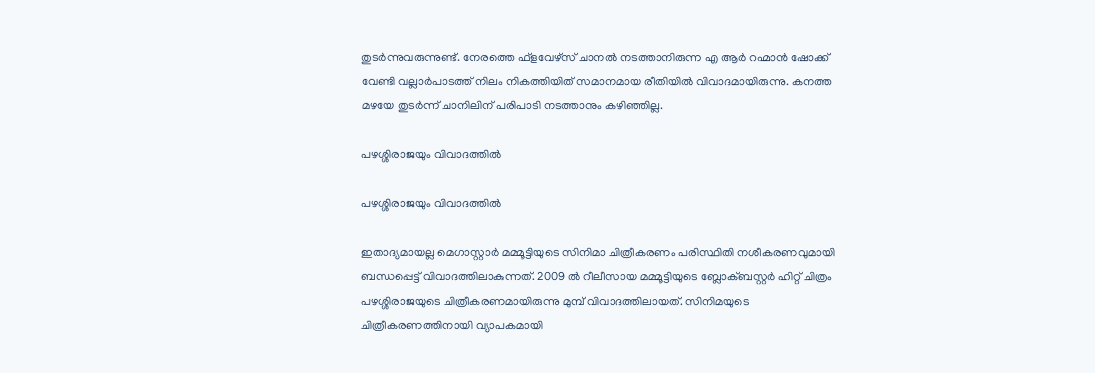തുടര്‍ന്നുവരുന്നുണ്ട്. നേരത്തെ ഫ്ളവേഴ്സ് ചാനല്‍ നടത്താനിരുന്ന എ ആര്‍ റഹ്മാന്‍ ഷോക്ക് വേണ്ടി വല്ലാര്‍പാടത്ത് നിലം നികത്തിയിത് സമാനമായ രീതിയില്‍ വിവാദമായിരുന്നു. കനത്ത മഴയേ തുടര്‍ന്ന് ചാനിലിന് പരിപാടി നടത്താനും കഴിഞ്ഞില്ല.

പഴശ്ശിരാജയും വിവാദത്തില്‍

പഴശ്ശിരാജയും വിവാദത്തില്‍

ഇതാദ്യമായല്ല മെഗാസ്റ്റാര്‍ മമ്മൂട്ടിയുടെ സിനിമാ ചിത്രീകരണം പരിസ്ഥിതി നശീകരണവുമായി ബന്ധപ്പെട്ട് വിവാദത്തിലാകുന്നത്. 2009 ല്‍ റീലീസായ മമ്മൂട്ടിയുടെ ബ്ലോക്ബസ്റ്റര്‍ ഹിറ്റ് ചിത്രം പഴശ്ശിരാജയുടെ ചിത്രീകരണമായിരുന്നു മുമ്പ് വിവാദത്തിലായത്. സിനിമയുടെ ചിത്രീകരണത്തിനായി വ്യാപകമായി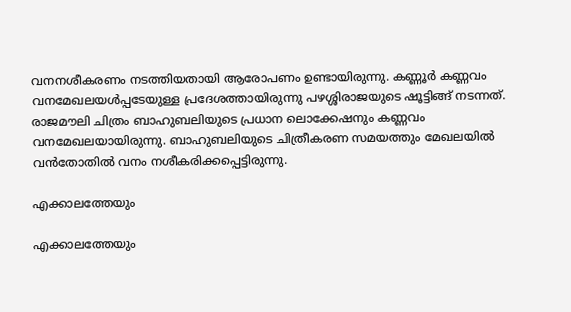വനനശീകരണം നടത്തിയതായി ആരോപണം ഉണ്ടായിരുന്നു. കണ്ണൂര്‍ കണ്ണവം വനമേഖലയള്‍പ്പടേയുള്ള പ്രദേശത്തായിരുന്നു പഴശ്ശിരാജയുടെ ഷൂട്ടിങ്ങ് നടന്നത്. രാജമൗലി ചിത്രം ബാഹുബലിയുടെ പ്രധാന ലൊക്കേഷനും കണ്ണവം വനമേഖലയായിരുന്നു. ബാഹുബലിയുടെ ചിത്രീകരണ സമയത്തും മേഖലയില്‍ വന്‍തോതില്‍ വനം നശീകരിക്കപ്പെട്ടിരുന്നു.

എക്കാലത്തേയും

എക്കാലത്തേയും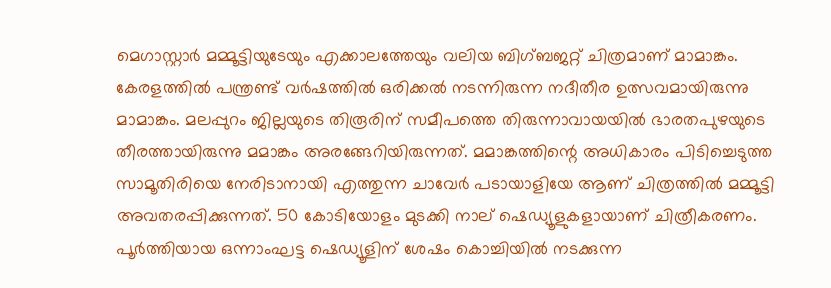മെഗാസ്റ്റാര്‍ മമ്മൂട്ടിയുടേയും എക്കാലത്തേയും വലിയ ബിഗ്ബജറ്റ് ചിത്രമാണ് മാമാങ്കം. കേരളത്തില്‍ പന്ത്രണ്ട് വര്‍ഷത്തില്‍ ഒരിക്കല്‍ നടന്നിരുന്ന നദീതീര ഉത്സവമായിരുന്നു മാമാങ്കം. മലപ്പുറം ജില്ലയുടെ തിരൂരിന് സമീപത്തെ തിരുന്നാവായയില്‍ ഭാരതപുഴയുടെ തീരത്തായിരുന്നു മമാങ്കം അരങ്ങേറിയിരുന്നത്. മമാങ്കത്തിന്റെ അധികാരം പിടിച്ചെടുത്ത സാമൂതിരിയെ നേരിടാനായി എത്തുന്ന ചാവേര്‍ പടായാളിയേ ആണ് ചിത്രത്തില്‍ മമ്മൂട്ടി അവതരപ്പിക്കുന്നത്. 50 കോടിയോളം മുടക്കി നാല് ഷെഡ്യൂളുകളായാണ് ചിത്രീകരണം. പൂര്‍ത്തിയായ ഒന്നാംഘട്ട ഷെഡ്യൂളിന് ശേഷം കൊച്ചിയില്‍ നടക്കുന്ന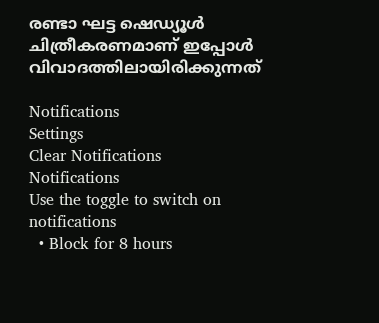രണ്ടാ ഘട്ട ഷെഡ്യൂള്‍ ചിത്രീകരണമാണ് ഇപ്പോള്‍ വിവാദത്തിലായിരിക്കുന്നത്

Notifications
Settings
Clear Notifications
Notifications
Use the toggle to switch on notifications
  • Block for 8 hours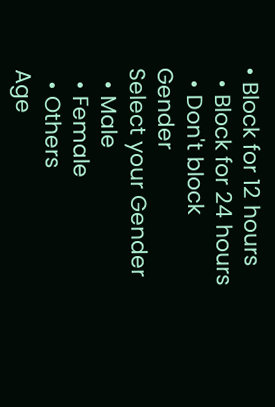• Block for 12 hours
  • Block for 24 hours
  • Don't block
Gender
Select your Gender
  • Male
  • Female
  • Others
Age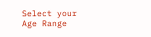Select your Age Range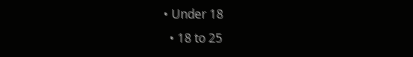• Under 18
  • 18 to 25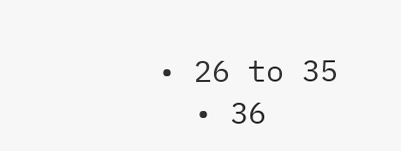• 26 to 35
  • 36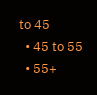to 45
  • 45 to 55
  • 55+